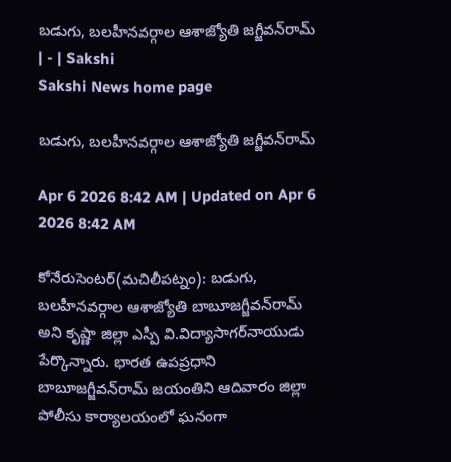బడుగు, బలహీనవర్గాల ఆశాజ్యోతి జగ్జీవన్‌రామ్‌ | - | Sakshi
Sakshi News home page

బడుగు, బలహీనవర్గాల ఆశాజ్యోతి జగ్జీవన్‌రామ్‌

Apr 6 2026 8:42 AM | Updated on Apr 6 2026 8:42 AM

కోనేరుసెంటర్‌(మచిలీపట్నం): బడుగు, బలహీనవర్గాల ఆశాజ్యోతి బాబూజగ్జీవన్‌రామ్‌ అని కృష్ణా జిల్లా ఎస్పీ వి.విద్యాసాగర్‌నాయుడు పేర్కొన్నారు. భారత ఉపప్రధాని బాబూజగ్జీవన్‌రామ్‌ జయంతిని ఆదివారం జిల్లా పోలీసు కార్యాలయంలో ఘనంగా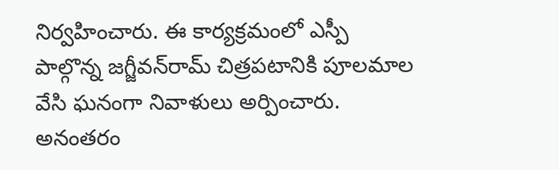నిర్వహించారు. ఈ కార్యక్రమంలో ఎస్పీ పాల్గొన్న జగ్జీవన్‌రామ్‌ చిత్రపటానికి పూలమాల వేసి ఘనంగా నివాళులు అర్పించారు. అనంతరం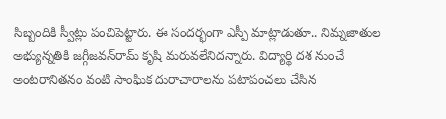సిబ్బందికి స్వీట్లు పంచిపెట్టారు. ఈ సందర్భంగా ఎస్పీ మాట్లాడుతూ.. నిమ్నజాతుల అభ్యున్నతికి జగ్గీజవన్‌రామ్‌ కృషి మరువలేనిదన్నారు. విద్యార్థి దశ నుంచే అంటరానితనం వంటి సాంఘిక దురాచారాలను పటాపంచలు చేసిన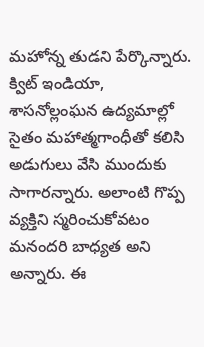మహోన్న తుడని పేర్కొన్నారు. క్విట్‌ ఇండియా, శాసనోల్లంఘన ఉద్యమాల్లో సైతం మహాత్మగాంధీతో కలిసి అడుగులు వేసి ముందుకు సాగారన్నారు. అలాంటి గొప్ప వ్యక్తిని స్మరించుకోవటం మనందరి బాధ్యత అని అన్నారు. ఈ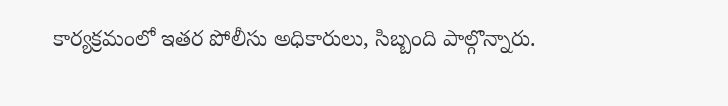కార్యక్రమంలో ఇతర పోలీసు అధికారులు, సిబ్బంది పాల్గొన్నారు.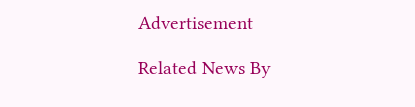Advertisement

Related News By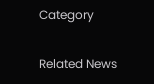Category

Related News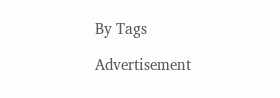By Tags

Advertisement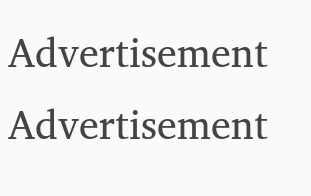Advertisement
Advertisement